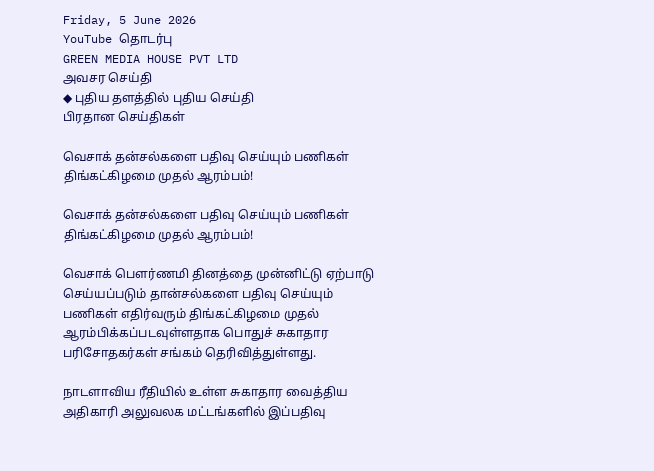Friday, 5 June 2026
YouTube தொடர்பு
GREEN MEDIA HOUSE PVT LTD
அவசர செய்தி
◆ புதிய தளத்தில் புதிய செய்தி
பிரதான செய்திகள்

வெசாக் தன்சல்களை பதிவு செய்யும் பணிகள் திங்கட்கிழமை முதல் ஆரம்பம்!

வெசாக் தன்சல்களை பதிவு செய்யும் பணிகள் திங்கட்கிழமை முதல் ஆரம்பம்!

வெசாக் பௌர்ணமி தினத்தை முன்னிட்டு ஏற்பாடு செய்யப்படும் தான்சல்களை பதிவு செய்யும் பணிகள் எதிர்வரும் திங்கட்கிழமை முதல் ஆரம்பிக்கப்படவுள்ளதாக பொதுச் சுகாதார பரிசோதகர்கள் சங்கம் தெரிவித்துள்ளது.

நாடளாவிய ரீதியில் உள்ள சுகாதார வைத்திய அதிகாரி அலுவலக மட்டங்களில் இப்பதிவு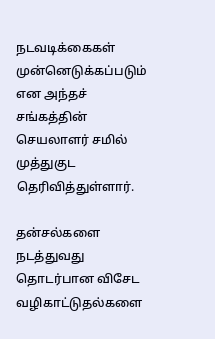நடவடிக்கைகள் முன்னெடுக்கப்படும் என அந்தச் சங்கத்தின் செயலாளர் சமில் முத்துகுட தெரிவித்துள்ளார்.

தன்சல்களை நடத்துவது தொடர்பான விசேட வழிகாட்டுதல்களை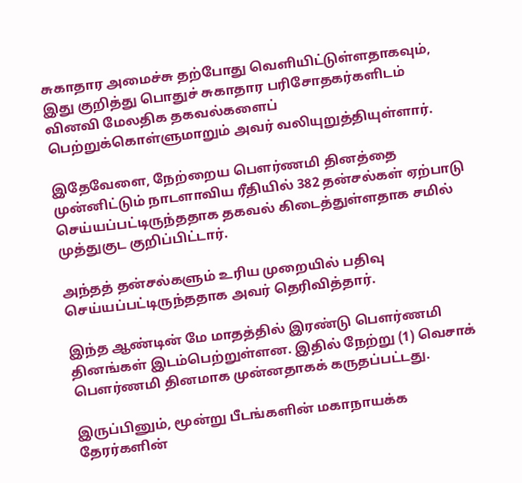சுகாதார அமைச்சு தற்போது வெளியிட்டுள்ளதாகவும், இது குறித்து பொதுச் சுகாதார பரிசோதகர்களிடம் வினவி மேலதிக தகவல்களைப் பெற்றுக்கொள்ளுமாறும் அவர் வலியுறுத்தியுள்ளார்.

இதேவேளை, நேற்றைய பௌர்ணமி தினத்தை முன்னிட்டும் நாடளாவிய ரீதியில் 382 தன்சல்கள் ஏற்பாடு செய்யப்பட்டிருந்ததாக தகவல் கிடைத்துள்ளதாக சமில் முத்துகுட குறிப்பிட்டார்.

அந்தத் தன்சல்களும் உரிய முறையில் பதிவு செய்யப்பட்டிருந்ததாக அவர் தெரிவித்தார்.

இந்த ஆண்டின் மே மாதத்தில் இரண்டு பௌர்ணமி தினங்கள் இடம்பெற்றுள்ளன. இதில் நேற்று (1) வெசாக் பௌர்ணமி தினமாக முன்னதாகக் கருதப்பட்டது.

இருப்பினும், மூன்று பீடங்களின் மகாநாயக்க தேரர்களின்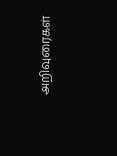அறிவுரைகள்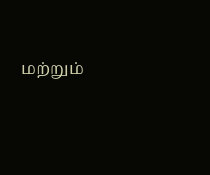மற்றும்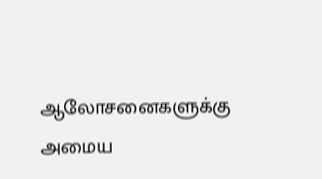ஆலோசனைகளுக்கு அமைய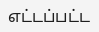எட்டப்பட்ட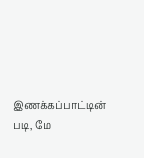இணக்கப்பாட்டின் படி, மே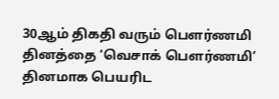30ஆம் திகதி வரும் பௌர்ணமி தினத்தை ‘வெசாக் பௌர்ணமி’ தினமாக பெயரிட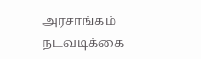அரசாங்கம் நடவடிக்கை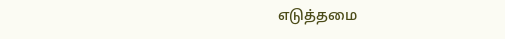எடுத்தமை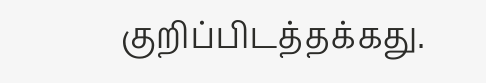குறிப்பிடத்தக்கது.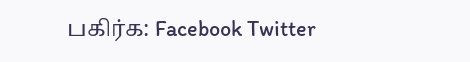பகிர்க: Facebook Twitter